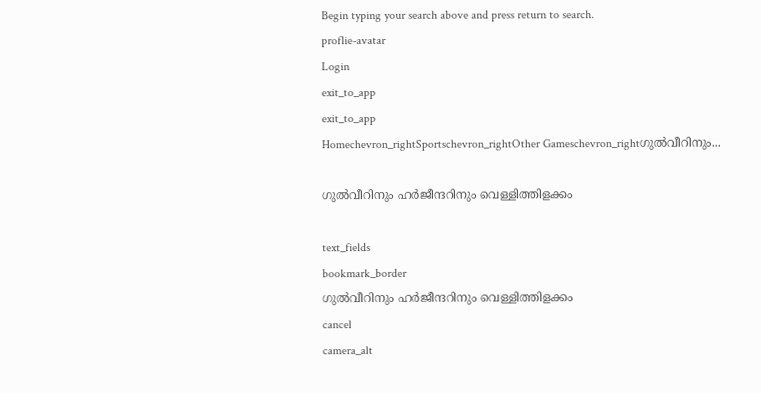Begin typing your search above and press return to search.
proflie-avatar
Login
exit_to_app
exit_to_app
Homechevron_rightSportschevron_rightOther Gameschevron_rightഗുൽവീറിനും...

ഗുൽവീറിനും ഹർജീന്ദറിനും വെള്ളിത്തിളക്കം

text_fields
bookmark_border
ഗുൽവീറിനും ഹർജീന്ദറിനും വെള്ളിത്തിളക്കം
cancel
camera_alt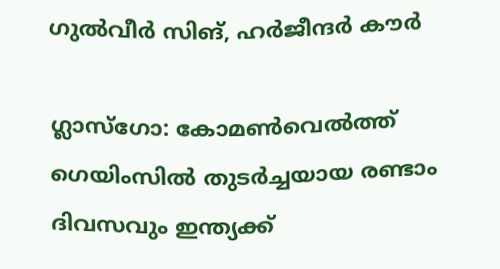ഗുൽവീർ സിങ്, ഹർജീന്ദർ കൗർ

ഗ്ലാസ്ഗോ: കോമൺവെൽത്ത് ഗെയിംസിൽ തുടർച്ചയായ രണ്ടാം ദിവസവും ഇന്ത്യക്ക്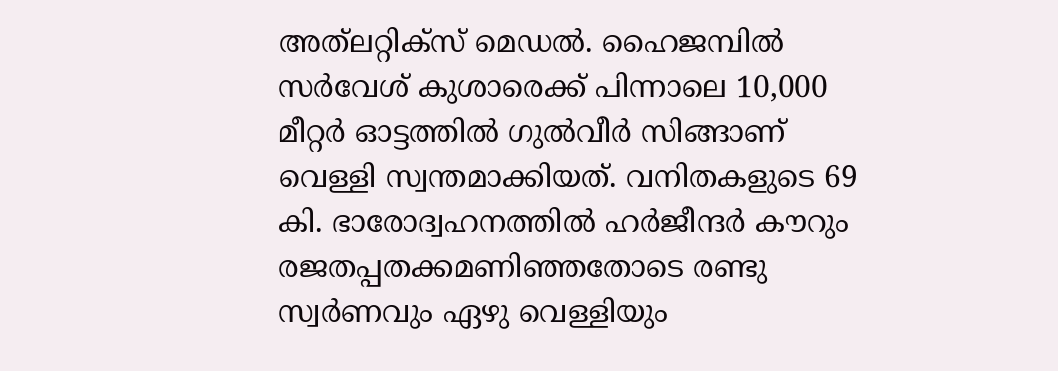അത്‍ലറ്റിക്സ് മെഡൽ. ഹൈജമ്പിൽ സർവേശ് കുശാരെക്ക് പിന്നാലെ 10,000 മീറ്റർ ഓട്ടത്തിൽ ഗുൽവീർ സിങ്ങാണ് വെള്ളി സ്വന്തമാക്കിയത്. വനിതകളുടെ 69 കി. ഭാരോദ്വഹനത്തിൽ ഹർജീന്ദർ കൗറും രജതപ്പതക്കമണിഞ്ഞതോടെ രണ്ടു സ്വർണവും ഏഴു വെള്ളിയും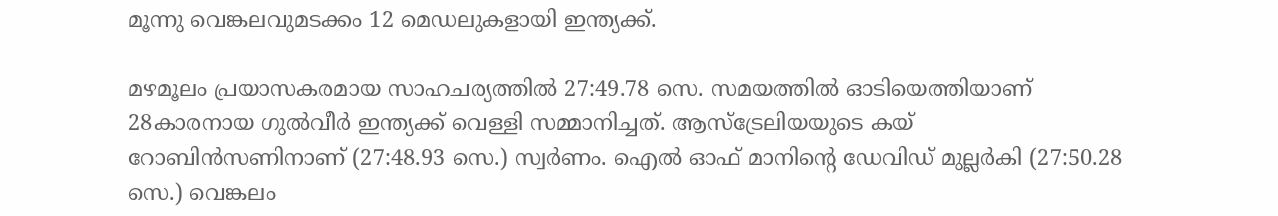മൂന്നു വെങ്കലവുമടക്കം 12 മെഡലുകളായി ഇന്ത്യക്ക്.

മഴമൂലം പ്രയാസകരമായ സാഹചര്യത്തിൽ 27:49.78 സെ. സമയത്തിൽ ഓടിയെത്തിയാണ് 28കാരനായ ഗുൽവീർ ഇന്ത്യക്ക് വെള്ളി സമ്മാനിച്ചത്. ആസ്ട്രേലിയയുടെ കയ് റോബിൻസണിനാണ് (27:48.93 സെ.) സ്വർണം. ഐൽ ഓഫ് മാനിന്റെ ഡേവിഡ് മുല്ലർകി (27:50.28 സെ.) വെങ്കലം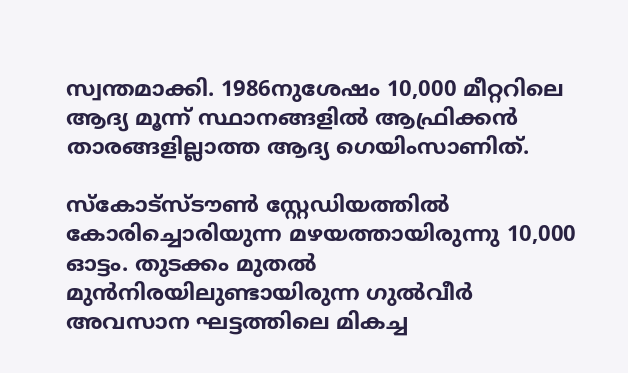സ്വന്തമാക്കി. 1986നുശേഷം 10,000 മീറ്ററിലെ ആദ്യ മൂന്ന് സ്ഥാനങ്ങളിൽ ആഫ്രിക്കൻ താരങ്ങളില്ലാത്ത ആദ്യ ഗെയിംസാണിത്.

സ്കോട്സ്ടൗൺ സ്റ്റേഡിയത്തിൽ കോരിച്ചൊരിയുന്ന മഴയത്തായിരുന്നു 10,000 ഓട്ടം. തുടക്കം മുതൽ മുൻനിരയിലുണ്ടായിരുന്ന ഗുൽവീർ അവസാന ഘട്ടത്തിലെ മികച്ച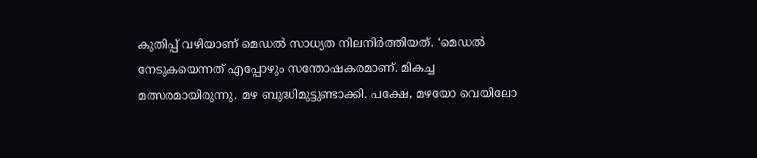കുതിപ്പ് വഴിയാണ് മെഡൽ സാധ്യത നിലനിർത്തിയത്. ‘മെഡൽ നേടുകയെന്നത് എപ്പോഴും സന്തോഷകരമാണ്. മികച്ച മത്സരമായിരുന്നു. മഴ ബുദ്ധിമുട്ടുണ്ടാക്കി. പക്ഷേ, മഴയോ വെയിലോ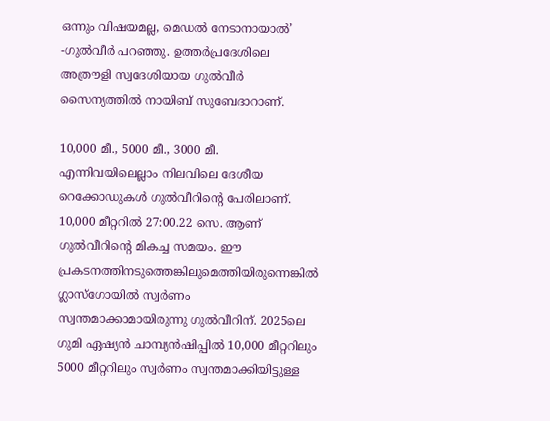ഒന്നും വിഷയമല്ല, മെഡൽ നേടാനായാൽ’ -ഗുൽവീർ പറഞ്ഞു. ഉത്തർപ്രദേശിലെ അത്രൗളി സ്വദേശിയായ ഗുൽവീർ സൈന്യത്തിൽ നായിബ് സുബേദാറാണ്.

10,000 മീ., 5000 മീ., 3000 മീ. എന്നിവയിലെല്ലാം നിലവിലെ ദേശീയ റെക്കോഡുകൾ ഗുൽവീറിന്റെ പേരിലാണ്. 10,000 മീറ്ററിൽ 27:00.22 സെ. ആണ് ഗുൽവീറിന്റെ മികച്ച സമയം. ഈ പ്രകടനത്തിനടുത്തെങ്കിലുമെത്തിയിരുന്നെങ്കിൽ ഗ്ലാസ്ഗോയിൽ സ്വർണം സ്വന്തമാക്കാമായിരുന്നു ഗുൽവീറിന്. 2025ലെ ഗുമി ഏഷ്യൻ ചാമ്പ്യൻഷിപ്പിൽ 10,000 മീറ്ററിലും 5000 മീറ്ററിലും സ്വർണം സ്വന്തമാക്കിയിട്ടുള്ള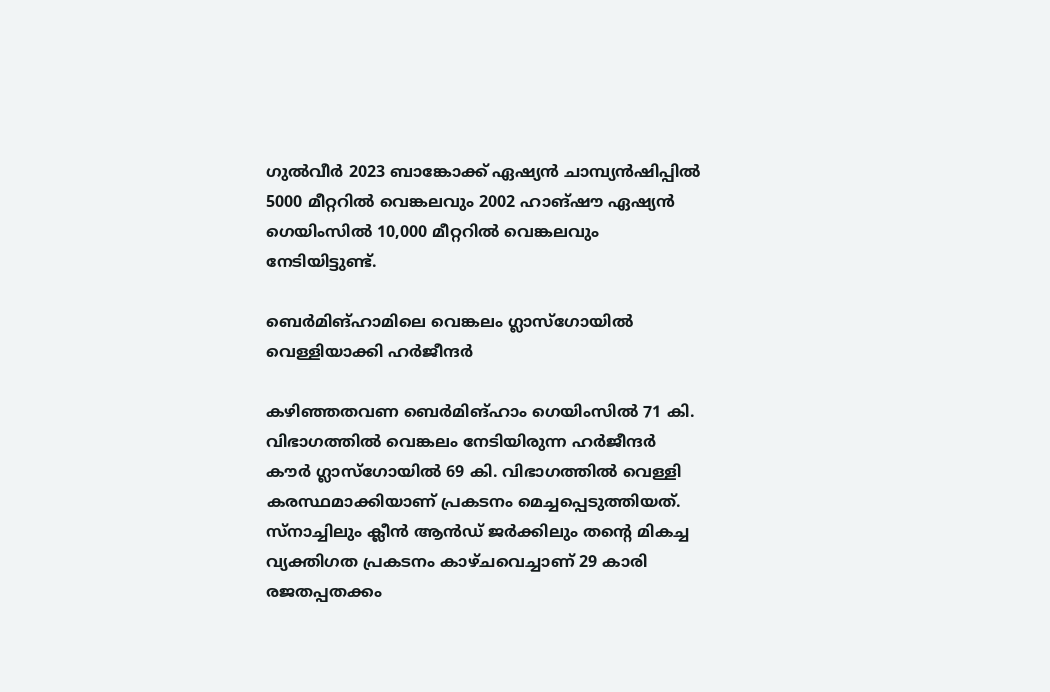ഗുൽവീർ 2023 ബാങ്കോക്ക് ഏഷ്യൻ ചാമ്പ്യൻഷിപ്പിൽ 5000 മീറ്ററിൽ വെങ്കലവും 2002 ഹാങ്ഷൗ ഏഷ്യൻ ഗെയിംസിൽ 10,000 മീറ്ററിൽ വെങ്കലവും നേടിയിട്ടുണ്ട്.

ബെർമിങ്ഹാമിലെ വെങ്കലം ഗ്ലാസ്ഗോയിൽ വെള്ളിയാക്കി ഹർജീന്ദർ

കഴിഞ്ഞതവണ ബെർമിങ്ഹാം ഗെയിംസിൽ 71 കി. വിഭാഗത്തിൽ വെങ്കലം നേടിയിരുന്ന ഹർജീന്ദർ കൗർ ഗ്ലാസ്ഗോയിൽ 69 കി. വിഭാഗത്തിൽ വെള്ളി കരസ്ഥമാക്കിയാണ് പ്രകടനം മെച്ചപ്പെടുത്തിയത്. സ്നാച്ചിലും ക്ലീൻ ആൻഡ് ജർക്കിലും തന്റെ മികച്ച വ്യക്തിഗത പ്രകടനം കാഴ്ചവെച്ചാണ് 29 കാരി രജതപ്പതക്കം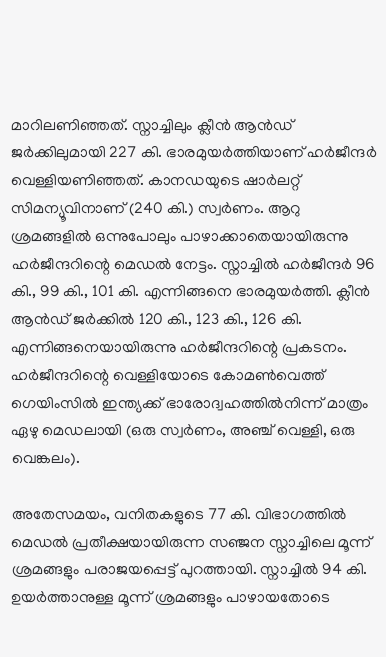മാറിലണിഞ്ഞത്. സ്നാച്ചിലും ക്ലീൻ ആൻഡ് ജർക്കിലുമായി 227 കി. ഭാരമുയർത്തിയാണ് ഹർജീന്ദർ വെള്ളിയണിഞ്ഞത്. കാനഡയുടെ ഷാർലറ്റ് സിമന്യൂവിനാണ് (240 കി.) സ്വർണം. ആറു ശ്രമങ്ങളിൽ ഒന്നുപോലും പാഴാക്കാതെയായിരുന്നു ഹർജീന്ദറിന്റെ മെഡൽ നേട്ടം. സ്നാച്ചിൽ ഹർജീന്ദർ 96 കി., 99 കി., 101 കി. എന്നിങ്ങനെ ഭാരമുയർത്തി. ക്ലീൻ ആൻഡ് ജർക്കിൽ 120 കി., 123 കി., 126 കി. എന്നിങ്ങനെയായിരുന്നു ഹർജീന്ദറിന്റെ പ്രകടനം. ഹർജീന്ദറിന്റെ വെള്ളിയോടെ കോമൺവെത്ത് ഗെയിംസിൽ ഇന്ത്യക്ക് ഭാരോദ്വഹത്തിൽനിന്ന് മാത്രം ഏഴു മെഡലായി (ഒരു സ്വർണം, അഞ്ച് വെള്ളി, ഒരു വെങ്കലം).

അതേസമയം, വനിതകളുടെ 77 കി. വിഭാഗത്തിൽ മെഡൽ പ്രതീക്ഷയായിരുന്ന സഞ്ജന സ്നാച്ചിലെ മൂന്ന് ശ്രമങ്ങളും പരാജയപ്പെട്ട് പുറത്തായി. സ്നാച്ചിൽ 94 കി. ഉയർത്താനുള്ള മൂന്ന് ശ്രമങ്ങളും പാഴായതോടെ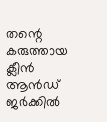തന്റെ കരുത്തായ ക്ലീൻ ആൻഡ് ജർക്കിൽ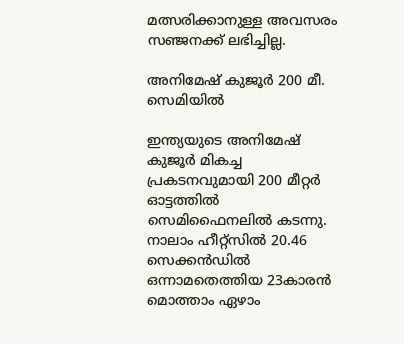മത്സരിക്കാനുള്ള അവസരം സഞ്ജനക്ക് ലഭിച്ചില്ല.

അനിമേഷ് കുജൂർ 200 മീ. സെമിയിൽ

ഇന്ത്യയുടെ അനിമേഷ് കുജൂർ മികച്ച പ്രകടനവുമായി 200 മീറ്റർ ഓട്ടത്തിൽ സെമിഫൈനലിൽ കടന്നു. നാലാം ഹീറ്റ്സിൽ 20.46 സെക്കൻഡിൽ ഒന്നാമതെത്തിയ 23കാരൻ മൊത്താം ഏഴാം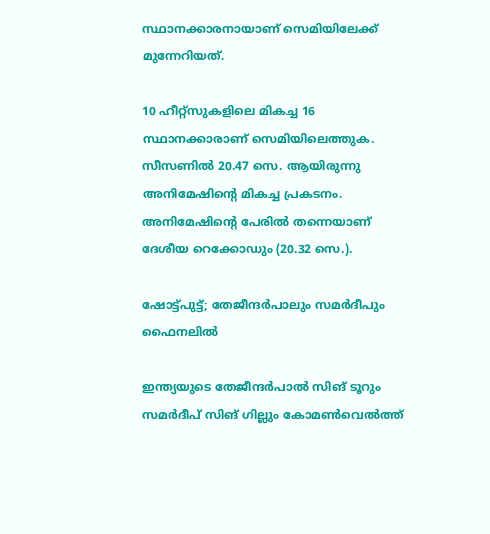സ്ഥാനക്കാരനായാണ് സെമിയിലേക്ക് മുന്നേറിയത്.

10 ഹീറ്റ്സുകളിലെ മികച്ച 16 സ്ഥാനക്കാരാണ് സെമിയിലെത്തുക. സീസണിൽ 20.47 സെ. ആയിരുന്നു അനിമേഷിന്റെ മികച്ച പ്രകടനം. അനിമേഷിന്റെ പേരിൽ തന്നെയാണ് ദേശീയ റെക്കോഡും (20.32 സെ.).

ഷോട്ട്പുട്ട്; തേജീന്ദർപാലും സമർദീപും ഫൈനലിൽ

ഇന്ത്യയുടെ തേജീന്ദർപാൽ സിങ് ടൂറും സമർദീപ് സിങ് ഗില്ലും കോമൺവെൽത്ത്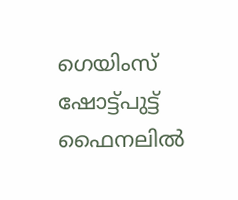ഗെയിംസ് ഷോട്ട്പുട്ട് ഫൈനലിൽ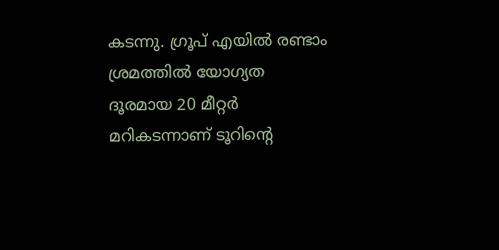കടന്നു. ഗ്രൂപ് എയിൽ രണ്ടാം ശ്രമത്തിൽ യോഗ്യത ദൂരമായ 20 മീറ്റർ മറികടന്നാണ് ടൂറിന്റെ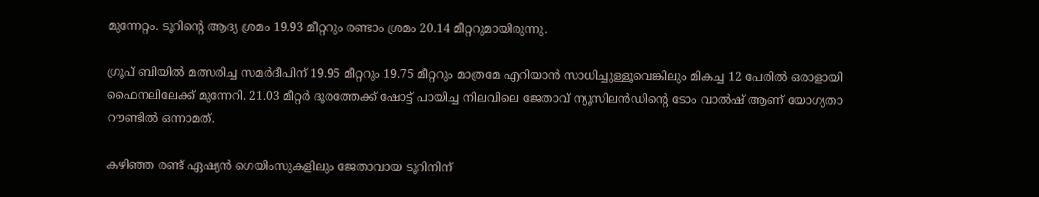മുന്നേറ്റം. ടൂറിന്റെ ആദ്യ ശ്രമം 19.93 മീറ്ററും രണ്ടാം ശ്രമം 20.14 മീറ്ററുമായിരുന്നു.

ഗ്രൂപ് ബിയിൽ മത്സരിച്ച സമർദീപിന് 19.95 മീറ്ററും 19.75 മീറ്ററും മാത്രമേ എറിയാൻ സാധിച്ചുള്ളൂവെങ്കിലും മികച്ച 12 പേരിൽ ഒരാളായി ഫൈനലിലേക്ക് മുന്നേറി. 21.03 മീറ്റർ ദൂരത്തേക്ക് ഷോട്ട് പായിച്ച നിലവിലെ ജേതാവ് ന്യൂസിലൻഡിന്റെ ടോം വാൽഷ് ആണ് യോഗ്യതാ റൗണ്ടിൽ ഒന്നാമത്.

കഴിഞ്ഞ രണ്ട് ഏഷ്യൻ ഗെയിംസുകളിലും ജേതാവായ ടൂറിനിന്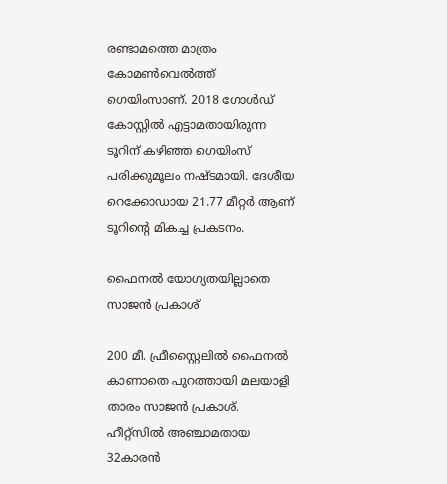രണ്ടാമത്തെ മാത്രം കോമൺവെൽത്ത് ഗെയിംസാണ്. 2018 ഗോൾഡ് കോസ്റ്റിൽ എട്ടാമതായിരുന്ന ടൂറിന് കഴിഞ്ഞ ഗെയിംസ് പരിക്കുമൂലം നഷ്ടമായി. ദേശീയ റെക്കോഡായ 21.77 മീറ്റർ ആണ് ടൂറിന്റെ മികച്ച പ്രകടനം.

ഫൈനൽ യോഗ്യതയില്ലാതെ സാജൻ പ്രകാശ്

200 മീ. ഫ്രീസ്റ്റൈലിൽ ഫൈനൽ കാണാതെ പുറത്തായി മലയാളി താരം സാജൻ പ്രകാശ്. ഹീറ്റ്സിൽ അഞ്ചാമതായ 32കാരൻ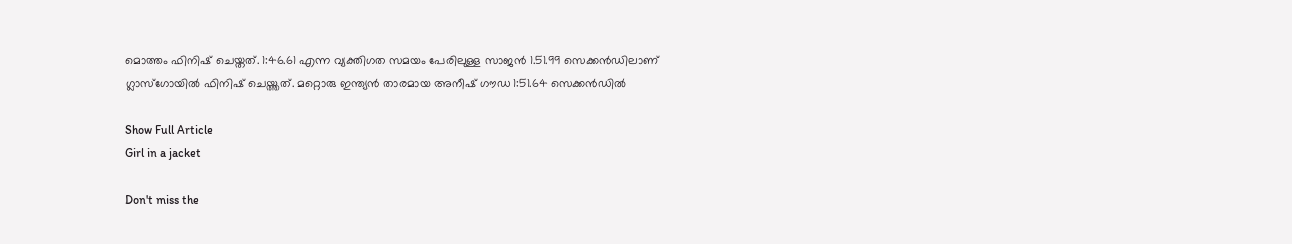മൊത്തം ഫിനിഷ് ചെയ്തത്. 1:46.61 എന്ന വ്യക്തിഗത സമയം പേരിലുള്ള സാജൻ 1.51.99 സെക്കൻഡിലാണ് ഗ്ലാസ്ഗോയിൽ ഫിനിഷ് ചെയ്ത്തത്. മറ്റൊരു ഇന്ത്യൻ താരമായ അനീഷ് ഗൗഡ 1:51.64 സെക്കൻഡിൽ

Show Full Article
Girl in a jacket

Don't miss the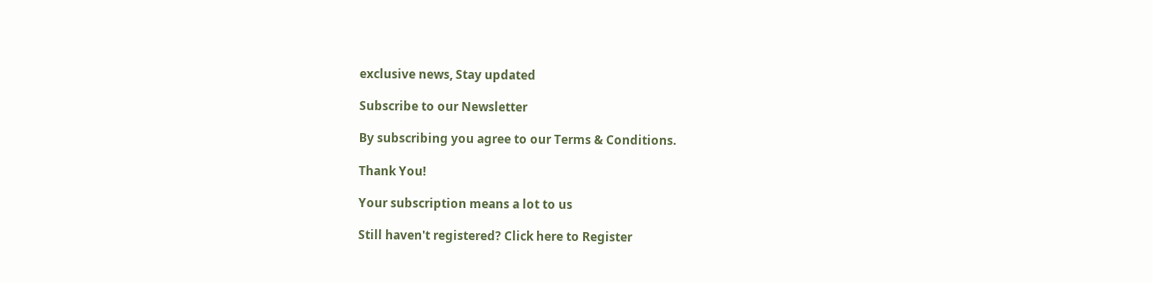exclusive news, Stay updated

Subscribe to our Newsletter

By subscribing you agree to our Terms & Conditions.

Thank You!

Your subscription means a lot to us

Still haven't registered? Click here to Register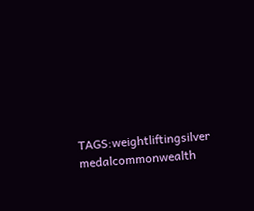TAGS:weightliftingsilver medalcommonwealth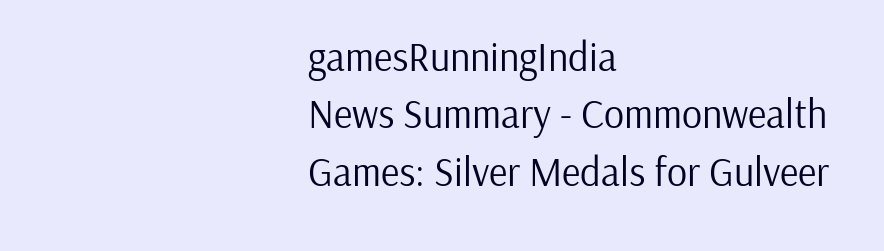gamesRunningIndia
News Summary - Commonwealth Games: Silver Medals for Gulveer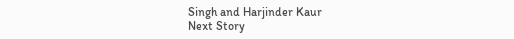Singh and Harjinder Kaur
Next Story